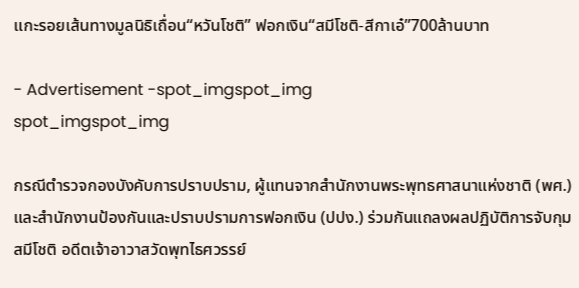แกะรอยเส้นทางมูลนิธิเถื่อน“หวันโชติ” ฟอกเงิน“สมีโชติ-สีกาเอ๋”700ล้านบาท

- Advertisement -spot_imgspot_img
spot_imgspot_img

กรณีตำรวจกองบังคับการปราบปราม, ผู้แทนจากสำนักงานพระพุทธศาสนาแห่งชาติ (พศ.) และสำนักงานป้องกันและปราบปรามการฟอกเงิน (ปปง.) ร่วมกันแถลงผลปฏิบัติการจับกุม สมีโชติ อดีตเจ้าอาวาสวัดพุทไธศวรรย์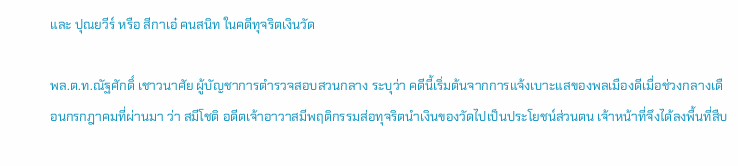และ ปุณยวีร์ หรือ สีกาเอ๋ คนสนิท ในคดีทุจริตเงินวัด

พล.ต.ท.ณัฐศักดิ์ เชาวนาศัย ผู้บัญชาการตำรวจสอบสวนกลาง ระบุว่า คดีนี้เริ่มต้นจากการแจ้งเบาะแสของพลเมืองดีเมื่อช่วงกลางเดือนกรกฎาคมที่ผ่านมา ว่า สมีโชติ อดีตเจ้าอาวาสมีพฤติกรรมส่อทุจริตนำเงินของวัดไปเป็นประโยชน์ส่วนตน เจ้าหน้าที่จึงได้ลงพื้นที่สืบ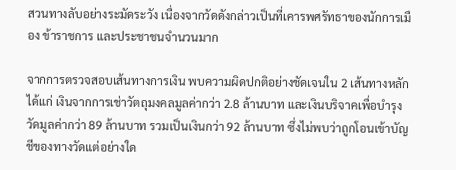สวนทางลับอย่างระมัดระวัง เนื่องจากวัดดังกล่าวเป็นที่เคารพศรัทธาของนักการเมือง ข้าราชการ และประชาชนจำนวนมาก

จากการตรวจสอบเส้นทางการเงิน พบความผิดปกติอย่างชัดเจนใน 2 เส้นทางหลัก ได้แก่ เงินจากการเช่าวัตถุมงคลมูลค่ากว่า 2.8 ล้านบาท และเงินบริจาคเพื่อบำรุงวัดมูลค่ากว่า 89 ล้านบาท รวมเป็นเงินกว่า 92 ล้านบาท ซึ่งไม่พบว่าถูกโอนเข้าบัญชีของทางวัดแต่อย่างใด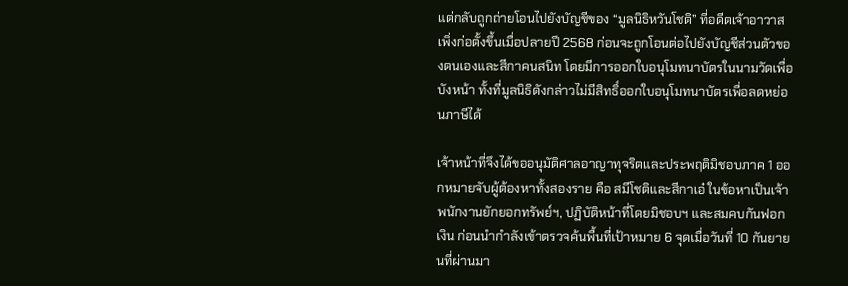แต่กลับถูกถ่ายโอนไปยังบัญชีของ “มูลนิธิหวันโชติ” ที่อดีตเจ้าอาวาสเพิ่งก่อตั้งขึ้นเมื่อปลายปี 2568 ก่อนจะถูกโอนต่อไปยังบัญชีส่วนตัวของตนเองและสีกาคนสนิท โดยมีการออกใบอนุโมทนาบัตรในนามวัดเพื่อบังหน้า ทั้งที่มูลนิธิดังกล่าวไม่มีสิทธิ์ออกใบอนุโมทนาบัตรเพื่อลดหย่อนภาษีได้

เจ้าหน้าที่จึงได้ขออนุมัติศาลอาญาทุจริตและประพฤติมิชอบภาค 1 ออกหมายจับผู้ต้องหาทั้งสองราย คือ สมีโชติและสีกาเอ๋ ในข้อหาเป็นเจ้าพนักงานยักยอกทรัพย์ฯ, ปฏิบัติหน้าที่โดยมิชอบฯ และสมคบกันฟอกเงิน ก่อนนำกำลังเข้าตรวจค้นพื้นที่เป้าหมาย 6 จุดเมื่อวันที่ 10 กันยายนที่ผ่านมา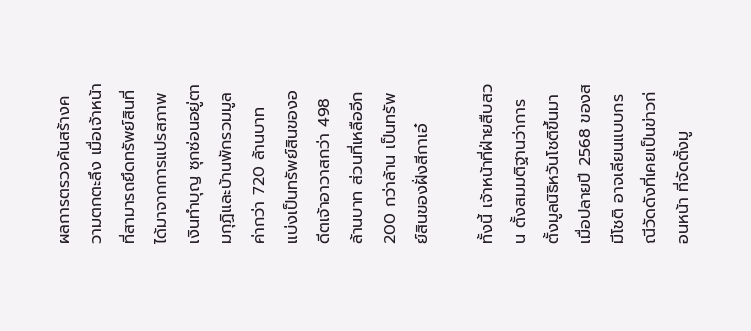ผลการตรวจค้นสร้างความตกตะลึง เมื่อเจ้าหน้าที่สามารถยึดทรัพย์สินที่ได้มาจากการแปรสภาพเงินทำบุญ ซุกซ่อนอยู่ตามกุฏิและบ้านพักรวมมูลค่ากว่า 720 ล้านบาท แบ่งเป็นทรัพย์สินของอดีตเจ้าอาวาสกว่า 498 ล้านบาท ส่วนที่เหลืออีก 200 กว่าล้าน เป็นทรัพย์สินของฝั่งสีกาเอ๋

ทั้งนี้ เจ้าหน้าที่ฝ่ายสืบสวน ตั้งสมมติฐานว่าการตั้งมูลนิธิหวันโชติขึ้นมาเมื่อปลายปี 2568 ของสมีโชติ อาจเลียนแบบกรณีวัดดังที่เคยเป็นข่าวก่อนหน้า ที่จัดตั้งมู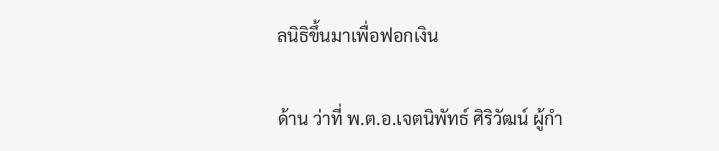ลนิธิขึ้นมาเพื่อฟอกเงิน

ด้าน ว่าที่ พ.ต.อ.เจตนิพัทธ์ ศิริวัฒน์ ผู้กำ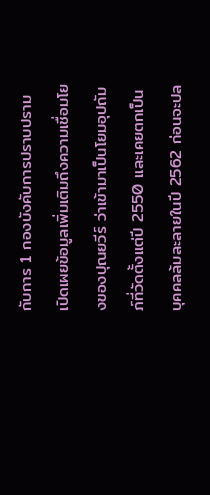กับการ 1 กองบังคับการปราบปราม เปิดเผยข้อมูลเพิ่มเติมถึงความเชื่อมโยงของปุณยวีร์ ว่าเข้ามาเป็นโยมอุปถัมภ์ที่วัดตั้งแต่ปี 2550 และเคยตกเป็นบุคคลล้มละลายในปี 2562 ก่อนจะปล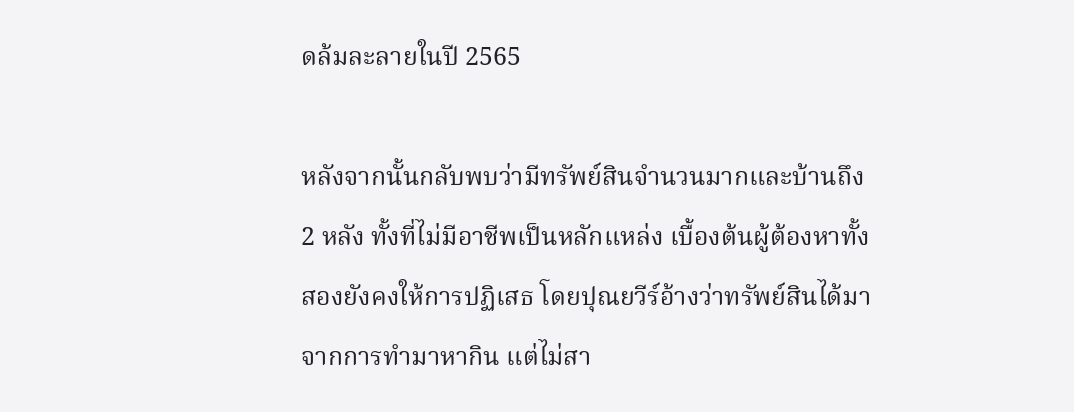ดล้มละลายในปี 2565

หลังจากนั้นกลับพบว่ามีทรัพย์สินจำนวนมากและบ้านถึง 2 หลัง ทั้งที่ไม่มีอาชีพเป็นหลักแหล่ง เบื้องต้นผู้ต้องหาทั้งสองยังคงให้การปฏิเสธ โดยปุณยวีร์อ้างว่าทรัพย์สินได้มาจากการทำมาหากิน แต่ไม่สา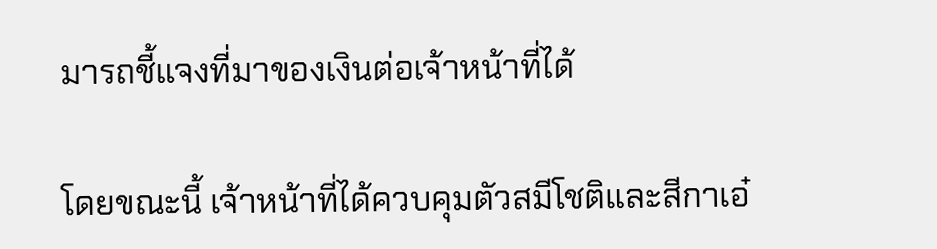มารถชี้แจงที่มาของเงินต่อเจ้าหน้าที่ได้

โดยขณะนี้ เจ้าหน้าที่ได้ควบคุมตัวสมีโชติและสีกาเอ๋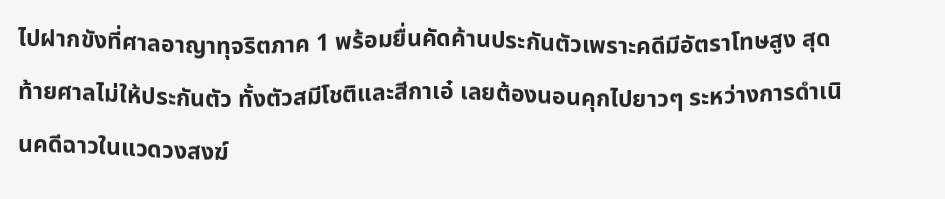ไปฝากขังที่ศาลอาญาทุจริตภาค 1 พร้อมยื่นคัดค้านประกันตัวเพราะคดีมีอัตราโทษสูง สุดท้ายศาลไม่ให้ประกันตัว ทั้งตัวสมีโชติและสีกาเอ๋ เลยต้องนอนคุกไปยาวๆ ระหว่างการดำเนินคดีฉาวในแวดวงสงฆ์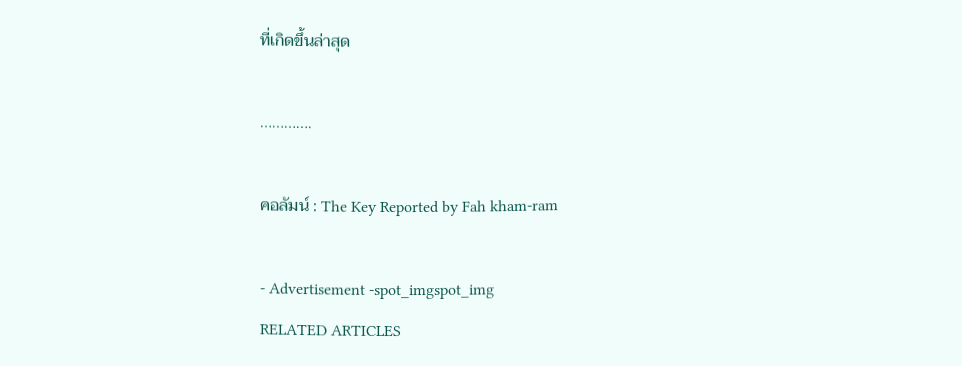ที่เกิดขึ้นล่าสุด

………….

คอลัมน์ : The Key Reported by Fah kham-ram

- Advertisement -spot_imgspot_img
RELATED ARTICLES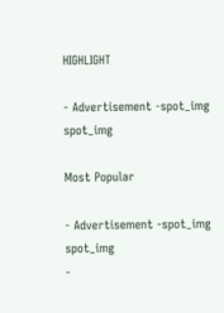HIGHLIGHT

- Advertisement -spot_img
spot_img

Most Popular

- Advertisement -spot_img
spot_img
-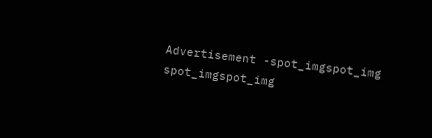Advertisement -spot_imgspot_img
spot_imgspot_img